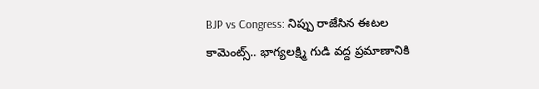BJP vs Congress: నిప్పు రాజేసిన ఈటల కామెంట్స్.. భాగ్యలక్ష్మి గుడి వద్ద ప్రమాణానికి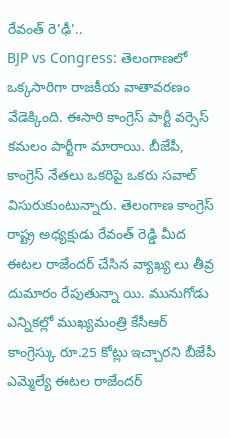రేవంత్ రె’ఢీ’..
BJP vs Congress: తెలంగాణలో ఒక్కసారిగా రాజకీయ వాతావరణం వేడెక్కింది. ఈసారి కాంగ్రెస్ పార్టీ వర్సెస్ కమలం పార్టీగా మారాయి. బీజేపీ, కాంగ్రెస్ నేతలు ఒకరిపై ఒకరు సవాల్ విసురుకుంటున్నారు. తెలంగాణ కాంగ్రెస్ రాష్ట్ర అధ్యక్షుడు రేవంత్ రెడ్డి మీద ఈటల రాజేందర్ చేసిన వ్యాఖ్య లు తీవ్ర దుమారం రేపుతున్నా యి. మునుగోడు ఎన్నికల్లో ముఖ్యమంత్రి కేసీఆర్ కాంగ్రెస్కు రూ.25 కోట్లు ఇచ్చారని బీజేపీ ఎమ్మెల్యే ఈటల రాజేందర్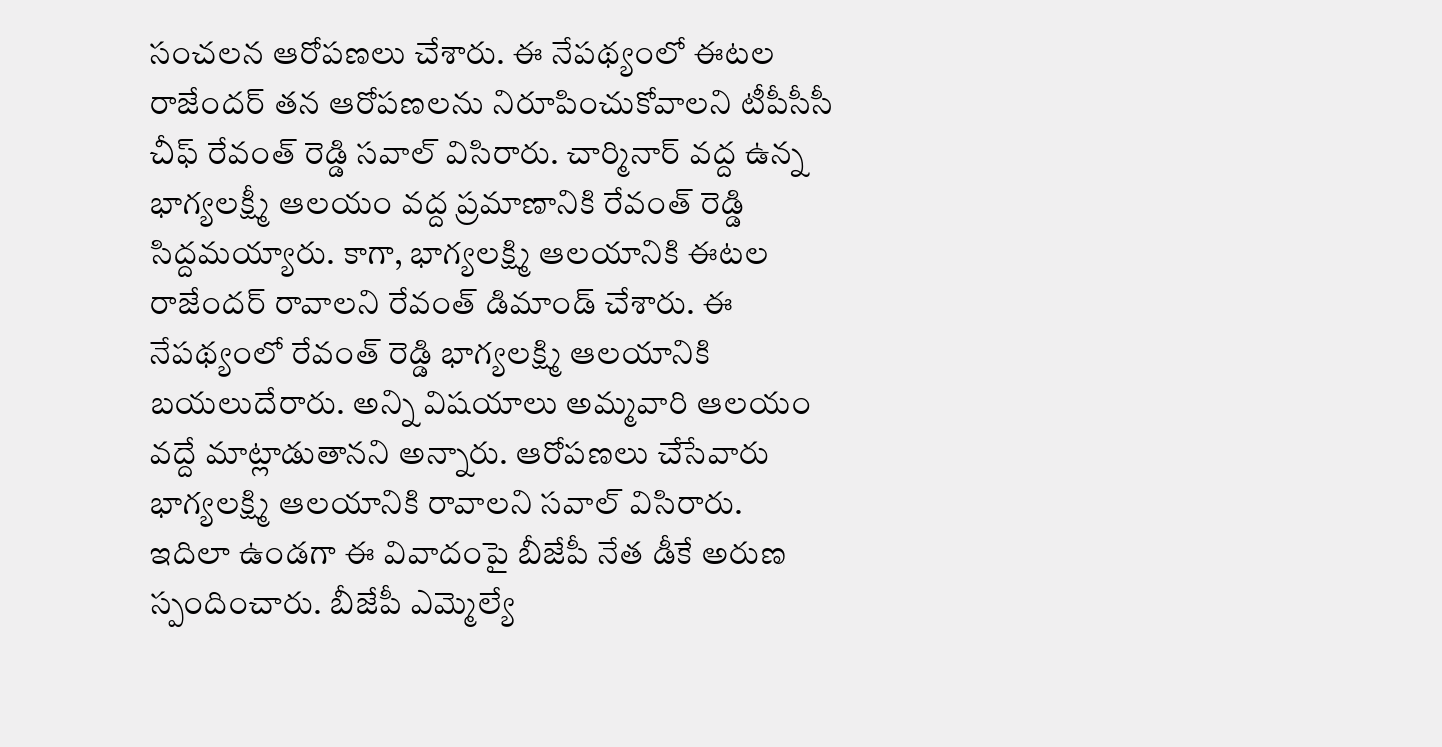సంచలన ఆరోపణలు చేశారు. ఈ నేపథ్యంలో ఈటల రాజేందర్ తన ఆరోపణలను నిరూపించుకోవాలని టీపీసీసీ చీఫ్ రేవంత్ రెడ్డి సవాల్ విసిరారు. చార్మినార్ వద్ద ఉన్న భాగ్యలక్ష్మీ ఆలయం వద్ద ప్రమాణానికి రేవంత్ రెడ్డి సిద్దమయ్యారు. కాగా, భాగ్యలక్ష్మి ఆలయానికి ఈటల రాజేందర్ రావాలని రేవంత్ డిమాండ్ చేశారు. ఈ నేపథ్యంలో రేవంత్ రెడ్డి భాగ్యలక్ష్మి ఆలయానికి బయలుదేరారు. అన్ని విషయాలు అమ్మవారి ఆలయం వద్దే మాట్లాడుతానని అన్నారు. ఆరోపణలు చేసేవారు భాగ్యలక్ష్మి ఆలయానికి రావాలని సవాల్ విసిరారు.
ఇదిలా ఉండగా ఈ వివాదంపై బీజేపీ నేత డీకే అరుణ స్పందించారు. బీజేపీ ఎమ్మెల్యే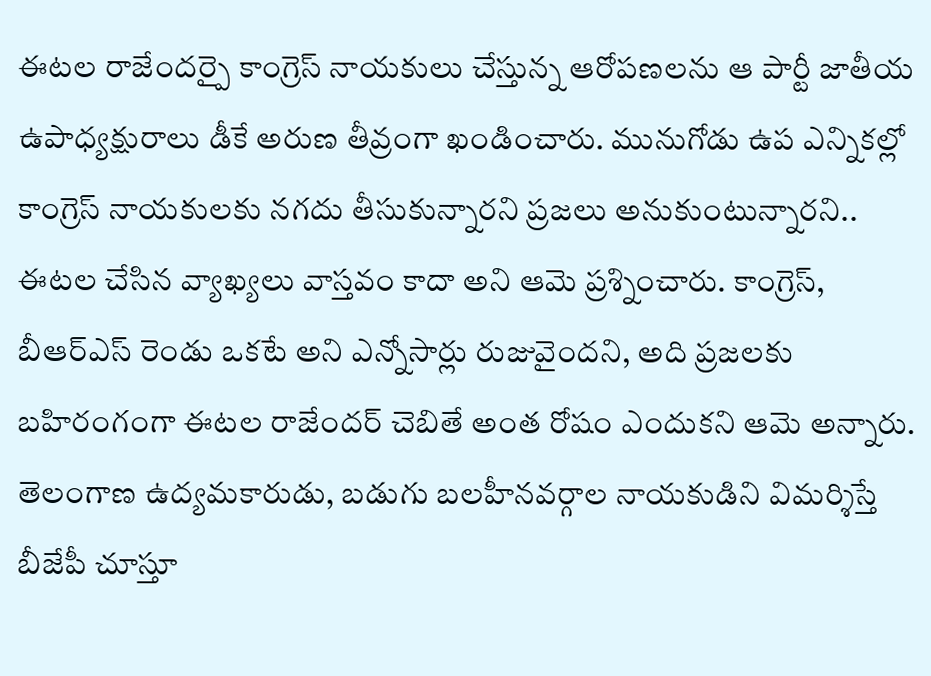ఈటల రాజేందర్పై కాంగ్రెస్ నాయకులు చేస్తున్న ఆరోపణలను ఆ పార్టీ జాతీయ ఉపాధ్యక్షురాలు డీకే అరుణ తీవ్రంగా ఖండించారు. మునుగోడు ఉప ఎన్నికల్లో కాంగ్రెస్ నాయకులకు నగదు తీసుకున్నారని ప్రజలు అనుకుంటున్నారని.. ఈటల చేసిన వ్యాఖ్యలు వాస్తవం కాదా అని ఆమె ప్రశ్నించారు. కాంగ్రెస్, బీఆర్ఎస్ రెండు ఒకటే అని ఎన్నోసార్లు రుజువైందని, అది ప్రజలకు బహిరంగంగా ఈటల రాజేందర్ చెబితే అంత రోషం ఎందుకని ఆమె అన్నారు. తెలంగాణ ఉద్యమకారుడు, బడుగు బలహీనవర్గాల నాయకుడిని విమర్శిస్తే బీజేపీ చూస్తూ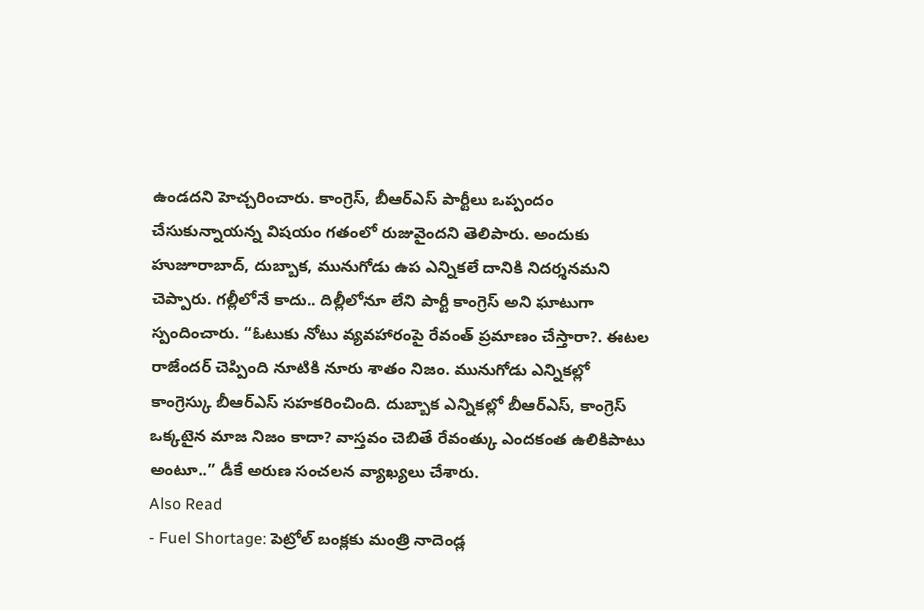ఉండదని హెచ్చరించారు. కాంగ్రెస్, బీఆర్ఎస్ పార్టీలు ఒప్పందం చేసుకున్నాయన్న విషయం గతంలో రుజువైందని తెలిపారు. అందుకు హుజూరాబాద్, దుబ్బాక, మునుగోడు ఉప ఎన్నికలే దానికి నిదర్శనమని చెప్పారు. గల్లీలోనే కాదు.. దిల్లీలోనూ లేని పార్టీ కాంగ్రెస్ అని ఘాటుగా స్పందించారు. “ఓటుకు నోటు వ్యవహారంపై రేవంత్ ప్రమాణం చేస్తారా?. ఈటల రాజేందర్ చెప్పింది నూటికి నూరు శాతం నిజం. మునుగోడు ఎన్నికల్లో కాంగ్రెస్కు బీఆర్ఎస్ సహకరించింది. దుబ్బాక ఎన్నికల్లో బీఆర్ఎస్, కాంగ్రెస్ ఒక్కటైన మాజ నిజం కాదా? వాస్తవం చెబితే రేవంత్కు ఎందకంత ఉలికిపాటు అంటూ..” డీకే అరుణ సంచలన వ్యాఖ్యలు చేశారు.
Also Read
- Fuel Shortage: పెట్రోల్ బంక్లకు మంత్రి నాదెండ్ల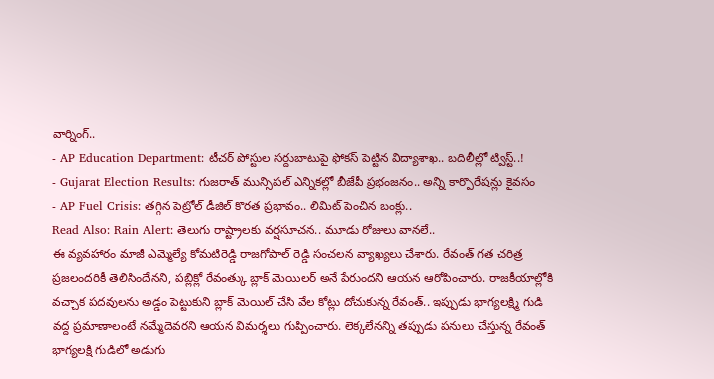వార్నింగ్..
- AP Education Department: టీచర్ పోస్టుల సర్దుబాటుపై ఫోకస్ పెట్టిన విద్యాశాఖ.. బదిలీల్లో ట్విస్ట్..!
- Gujarat Election Results: గుజరాత్ మున్సిపల్ ఎన్నికల్లో బీజేపీ ప్రభంజనం.. అన్ని కార్పొరేషన్లు కైవసం
- AP Fuel Crisis: తగ్గిన పెట్రోల్ డీజిల్ కొరత ప్రభావం.. లిమిట్ పెంచిన బంక్లు..
Read Also: Rain Alert: తెలుగు రాష్ట్రాలకు వర్షసూచన.. మూడు రోజులు వానలే..
ఈ వ్యవహారం మాజీ ఎమ్మెల్యే కోమటిరెడ్డి రాజగోపాల్ రెడ్డి సంచలన వ్యాఖ్యలు చేశారు. రేవంత్ గత చరిత్ర ప్రజలందరికీ తెలిసిందేనని, పబ్లిక్లో రేవంత్కు బ్లాక్ మెయిలర్ అనే పేరుందని ఆయన ఆరోపించారు. రాజకీయాల్లోకి వచ్చాక పదవులను అడ్డం పెట్టుకుని బ్లాక్ మెయిల్ చేసి వేల కోట్లు దోచుకున్న రేవంత్.. ఇప్పుడు భాగ్యలక్ష్మి గుడి వద్ద ప్రమాణాలంటే నమ్మేదెవరని ఆయన విమర్శలు గుప్పించారు. లెక్కలేనన్ని తప్పుడు పనులు చేస్తున్న రేవంత్ భాగ్యలక్షి గుడిలో అడుగు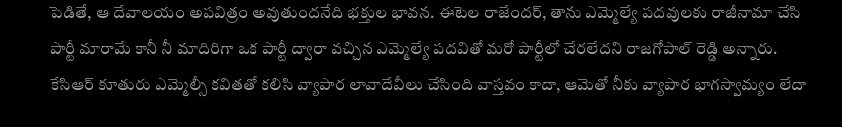పెడితే, ఆ దేవాలయం అపవిత్రం అవుతుందనేది భక్తుల భావన. ఈటెల రాజేందర్, తాను ఎమ్మెల్యే పదవులకు రాజీనామా చేసి పార్టీ మారామే కానీ నీ మాదిరిగా ఒక పార్టీ ద్వారా వచ్చిన ఎమ్మెల్యే పదవితో మరో పార్టీలో చేరలేదని రాజగోపాల్ రెడ్డి అన్నారు. కేసిఆర్ కూతురు ఎమ్మెల్సీ కవితతో కలిసి వ్యాపార లావాదేవీలు చేసింది వాస్తవం కాదా, ఆమెతో నీకు వ్యాపార భాగస్వామ్యం లేదా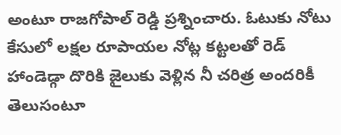అంటూ రాజగోపాల్ రెడ్డి ప్రశ్నించారు. ఓటుకు నోటు కేసులో లక్షల రూపాయల నోట్ల కట్టలతో రెడ్ హాండెడ్గా దొరికి జైలుకు వెళ్లిన నీ చరిత్ర అందరికీ తెలుసంటూ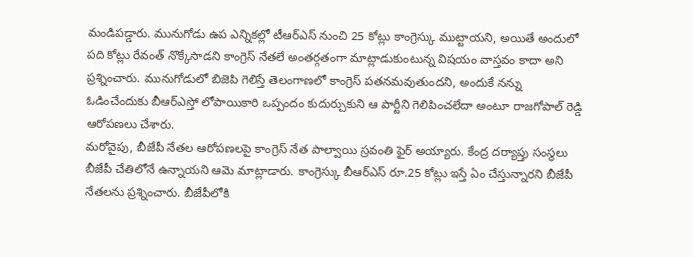మండిపడ్డారు. మునుగోడు ఉప ఎన్నికల్లో టీఆర్ఎస్ నుంచి 25 కోట్లు కాంగ్రెస్కు ముట్టాయని, అయితే అందులో పది కోట్లు రేవంత్ నొక్కేసాడని కాంగ్రెస్ నేతలే అంతర్గతంగా మాట్లాడుకుంటున్న విషయం వాస్తవం కాదా అని ప్రశ్నించారు. మునుగోడులో బిజెపి గెలిస్తే తెలంగాణలో కాంగ్రెస్ పతనమవుతుందని, అందుకే నన్ను ఓడించేందుకు బీఆర్ఎస్తో లోపాయికారి ఒప్పందం కుదుర్చుకుని ఆ పార్టీని గెలిపించలేదా అంటూ రాజగోపాల్ రెడ్డి ఆరోపణలు చేశారు.
మరోవైపు, బీజేపీ నేతల ఆరోపణలపై కాంగ్రెస్ నేత పాల్వాయి స్రవంతి ఫైర్ అయ్యారు. కేంద్ర దర్యాప్తు సంస్థలు బీజేపీ చేతిలోనే ఉన్నాయని ఆమె మాట్లాడారు. కాంగ్రెస్కు బీఆర్ఎస్ రూ.25 కోట్లు ఇస్తే ఏం చేస్తున్నారని బీజేపీ నేతలను ప్రశ్నించారు. బీజేపీలోకి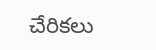చేరికలు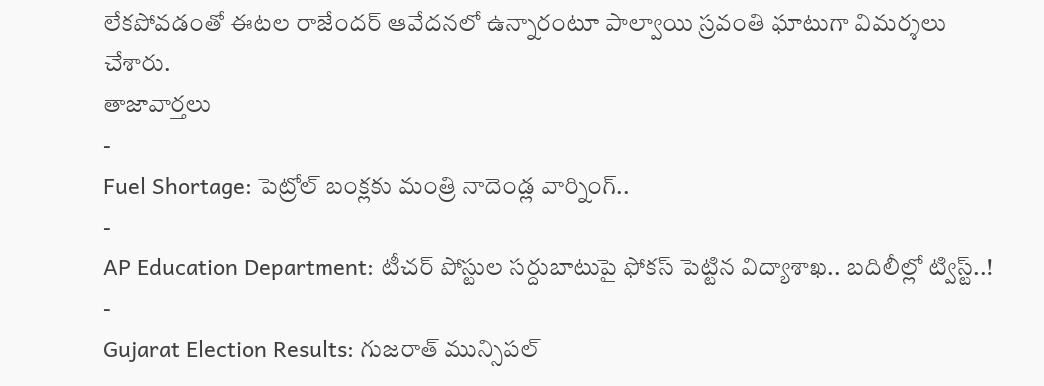లేకపోవడంతో ఈటల రాజేందర్ ఆవేదనలో ఉన్నారంటూ పాల్వాయి స్రవంతి ఘాటుగా విమర్శలు చేశారు.
తాజావార్తలు
-
Fuel Shortage: పెట్రోల్ బంక్లకు మంత్రి నాదెండ్ల వార్నింగ్..
-
AP Education Department: టీచర్ పోస్టుల సర్దుబాటుపై ఫోకస్ పెట్టిన విద్యాశాఖ.. బదిలీల్లో ట్విస్ట్..!
-
Gujarat Election Results: గుజరాత్ మున్సిపల్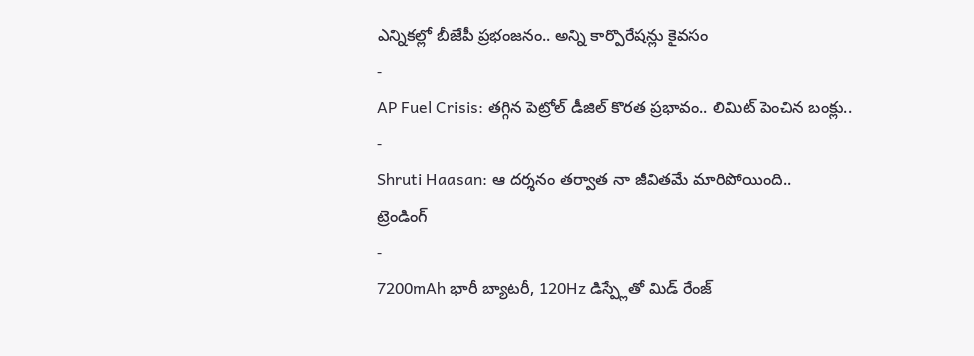ఎన్నికల్లో బీజేపీ ప్రభంజనం.. అన్ని కార్పొరేషన్లు కైవసం
-
AP Fuel Crisis: తగ్గిన పెట్రోల్ డీజిల్ కొరత ప్రభావం.. లిమిట్ పెంచిన బంక్లు..
-
Shruti Haasan: ఆ దర్శనం తర్వాత నా జీవితమే మారిపోయింది..
ట్రెండింగ్
-
7200mAh భారీ బ్యాటరీ, 120Hz డిస్ప్లేతో మిడ్ రేంజ్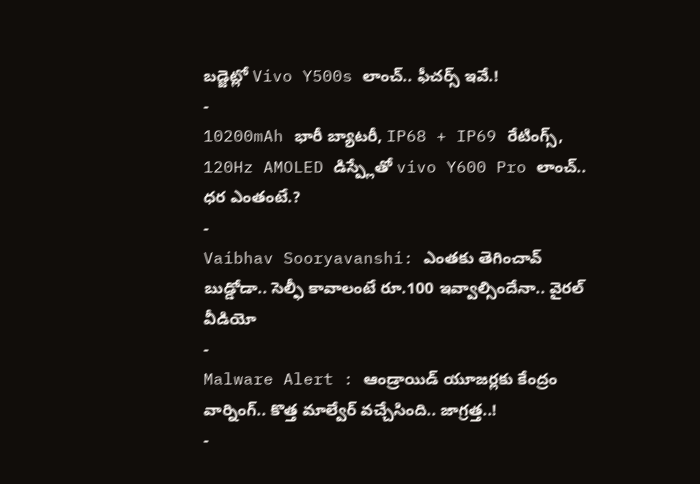బడ్జెట్లో Vivo Y500s లాంచ్.. ఫీచర్స్ ఇవే.!
-
10200mAh భారీ బ్యాటరీ, IP68 + IP69 రేటింగ్స్, 120Hz AMOLED డిస్ప్లేతో vivo Y600 Pro లాంచ్.. ధర ఎంతంటే.?
-
Vaibhav Sooryavanshi: ఎంతకు తెగించావ్ బుడ్డోడా.. సెల్ఫీ కావాలంటే రూ.100 ఇవ్వాల్సిందేనా.. వైరల్ వీడియో
-
Malware Alert : ఆండ్రాయిడ్ యూజర్లకు కేంద్రం వార్నింగ్.. కొత్త మాల్వేర్ వచ్చేసింది.. జాగ్రత్త..!
-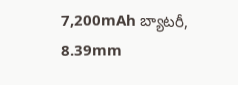7,200mAh బ్యాటరీ, 8.39mm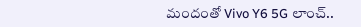మందంతో Vivo Y6 5G లాంచ్..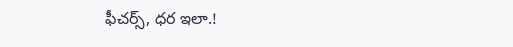ఫీచర్స్, ధర ఇలా.!